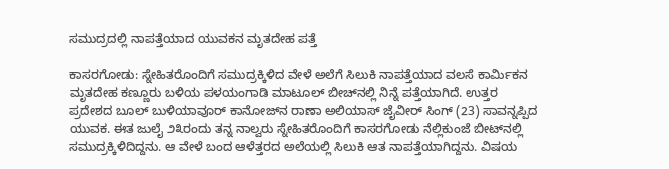ಸಮುದ್ರದಲ್ಲಿ ನಾಪತ್ತೆಯಾದ ಯುವಕನ ಮೃತದೇಹ ಪತ್ತೆ

ಕಾಸರಗೋಡು: ಸ್ನೇಹಿತರೊಂದಿಗೆ ಸಮುದ್ರಕ್ಕಿಳಿದ ವೇಳೆ ಅಲೆಗೆ ಸಿಲುಕಿ ನಾಪತ್ತೆಯಾದ ವಲಸೆ ಕಾರ್ಮಿಕನ ಮೃತದೇಹ ಕಣ್ಣೂರು ಬಳಿಯ ಪಳಯಂಗಾಡಿ ಮಾಟೂಲ್ ಬೀಚ್‌ನಲ್ಲಿ ನಿನ್ನೆ ಪತ್ತೆಯಾಗಿದೆ. ಉತ್ತರ ಪ್ರದೇಶದ ಬೂಲ್ ಬುಳಿಯಾವೂರ್ ಕಾನೋಜ್‌ನ ರಾಣಾ ಅಲಿಯಾಸ್ ಜೈವೀರ್ ಸಿಂಗ್ (23) ಸಾವನ್ನಪ್ಪಿದ ಯುವಕ. ಈತ ಜುಲೈ ೨೩ರಂದು ತನ್ನ ನಾಲ್ವರು ಸ್ನೇಹಿತರೊಂದಿಗೆ ಕಾಸರಗೋಡು ನೆಲ್ಲಿಕುಂಜೆ ಬೀಟ್‌ನಲ್ಲಿ ಸಮುದ್ರಕ್ಕಿಳಿದಿದ್ದನು. ಆ ವೇಳೆ ಬಂದ ಆಳೆತ್ತರದ ಅಲೆಯಲ್ಲಿ ಸಿಲುಕಿ ಆತ ನಾಪತ್ತೆಯಾಗಿದ್ದನು. ವಿಷಯ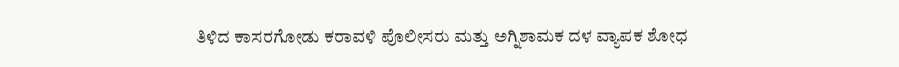ತಿಳಿದ ಕಾಸರಗೋಡು ಕರಾವಳಿ ಪೊಲೀಸರು ಮತ್ತು ಅಗ್ನಿಶಾಮಕ ದಳ ವ್ಯಾಪಕ ಶೋಧ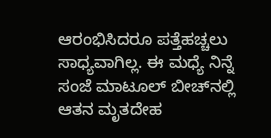ಆರಂಭಿಸಿದರೂ ಪತ್ತೆಹಚ್ಚಲು ಸಾಧ್ಯವಾಗಿಲ್ಲ. ಈ ಮಧ್ಯೆ ನಿನ್ನೆ ಸಂಜೆ ಮಾಟೂಲ್ ಬೀಚ್‌ನಲ್ಲಿ ಆತನ ಮೃತದೇಹ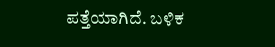ಪತ್ತೆಯಾಗಿದೆ. ಬಳಿಕ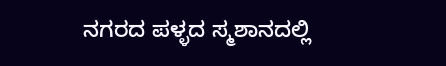ನಗರದ ಪಳ್ಳದ ಸ್ಮಶಾನದಲ್ಲಿ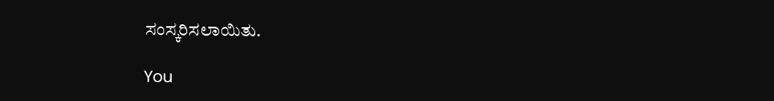ಸಂಸ್ಕರಿಸಲಾಯಿತು.

You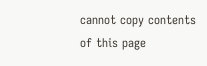cannot copy contents of this page